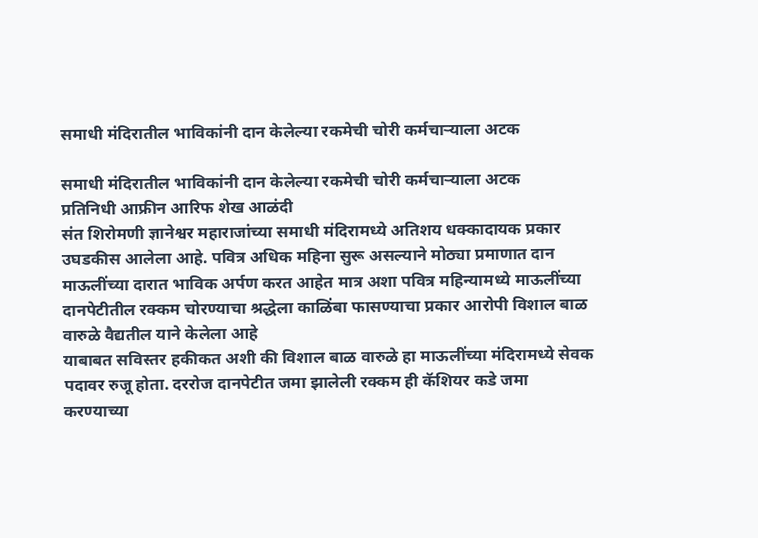समाधी मंदिरातील भाविकांनी दान केलेल्या रकमेची चोरी कर्मचाऱ्याला अटक

समाधी मंदिरातील भाविकांनी दान केलेल्या रकमेची चोरी कर्मचाऱ्याला अटक
प्रतिनिधी आफ्रीन आरिफ शेख आळंदी
संत शिरोमणी ज्ञानेश्वर महाराजांच्या समाधी मंदिरामध्ये अतिशय धक्कादायक प्रकार उघडकीस आलेला आहे. पवित्र अधिक महिना सुरू असल्याने मोठ्या प्रमाणात दान माऊलींच्या दारात भाविक अर्पण करत आहेत मात्र अशा पवित्र महिन्यामध्ये माऊलींच्या दानपेटीतील रक्कम चोरण्याचा श्रद्धेला काळिंबा फासण्याचा प्रकार आरोपी विशाल बाळ वारुळे वैद्यतील याने केलेला आहे
याबाबत सविस्तर हकीकत अशी की विशाल बाळ वारुळे हा माऊलींच्या मंदिरामध्ये सेवक पदावर रुजू होता. दररोज दानपेटीत जमा झालेली रक्कम ही कॅशियर कडे जमा करण्याच्या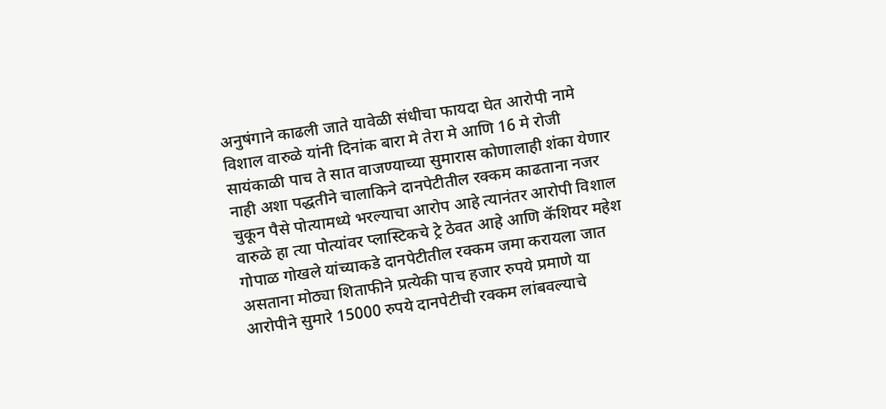अनुषंगाने काढली जाते यावेळी संधीचा फायदा घेत आरोपी नामे विशाल वारुळे यांनी दिनांक बारा मे तेरा मे आणि 16 मे रोजी सायंकाळी पाच ते सात वाजण्याच्या सुमारास कोणालाही शंका येणार नाही अशा पद्धतीने चालाकिने दानपेटीतील रक्कम काढताना नजर चुकून पैसे पोत्यामध्ये भरल्याचा आरोप आहे त्यानंतर आरोपी विशाल वारुळे हा त्या पोत्यांवर प्लास्टिकचे ट्रे ठेवत आहे आणि कॅशियर महेश गोपाळ गोखले यांच्याकडे दानपेटीतील रक्कम जमा करायला जात असताना मोठ्या शिताफीने प्रत्येकी पाच हजार रुपये प्रमाणे या आरोपीने सुमारे 15000 रुपये दानपेटीची रक्कम लांबवल्याचे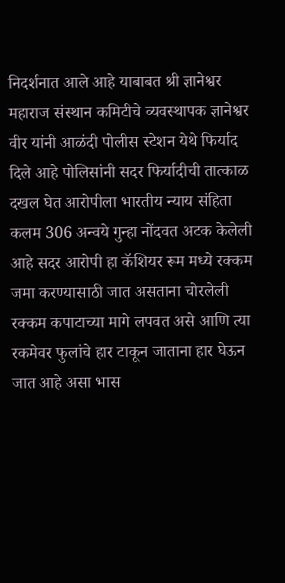निदर्शनात आले आहे याबाबत श्री ज्ञानेश्वर महाराज संस्थान कमिटीचे व्यवस्थापक ज्ञानेश्वर वीर यांनी आळंदी पोलीस स्टेशन येथे फिर्याद दिले आहे पोलिसांनी सदर फिर्यादीची तात्काळ दखल घेत आरोपीला भारतीय न्याय संहिता कलम 306 अन्वये गुन्हा नोंदवत अटक केलेली आहे सदर आरोपी हा कॅशियर रूम मध्ये रक्कम जमा करण्यासाठी जात असताना चोरलेली रक्कम कपाटाच्या मागे लपवत असे आणि त्या रकमेवर फुलांचे हार टाकून जाताना हार घेऊन जात आहे असा भास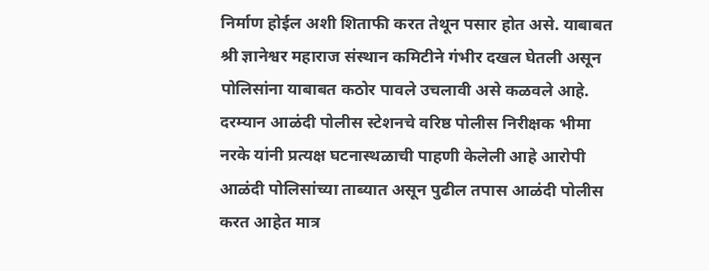निर्माण होईल अशी शिताफी करत तेथून पसार होत असे. याबाबत श्री ज्ञानेश्वर महाराज संस्थान कमिटीने गंभीर दखल घेतली असून पोलिसांना याबाबत कठोर पावले उचलावी असे कळवले आहे. दरम्यान आळंदी पोलीस स्टेशनचे वरिष्ठ पोलीस निरीक्षक भीमा नरके यांनी प्रत्यक्ष घटनास्थळाची पाहणी केलेली आहे आरोपी आळंदी पोलिसांच्या ताब्यात असून पुढील तपास आळंदी पोलीस करत आहेत मात्र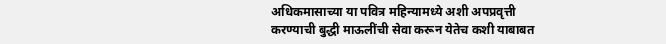अधिकमासाच्या या पवित्र महिन्यामध्ये अशी अपप्रवृत्ती करण्याची बुद्धी माऊलींची सेवा करून येतेच कशी याबाबत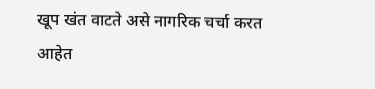खूप खंत वाटते असे नागरिक चर्चा करत आहेत